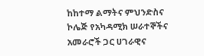ከከተማ ልማትና ምህንድስና ኮሌጅ የአካዳሚክ ሠራተኞችና አመራሮች ጋር ሀገራዊና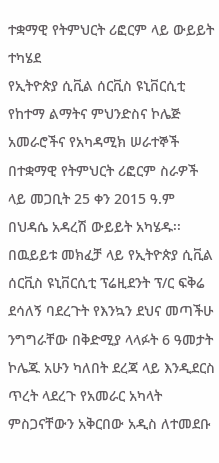ተቋማዊ የትምህርት ሪፎርም ላይ ውይይት ተካሄደ
የኢትዮጵያ ሲቪል ሰርቪስ ዩኒቨርሲቲ የከተማ ልማትና ምህንድስና ኮሌጅ አመራሮችና የአካዳሚክ ሠራተኞች በተቋማዊ የትምህርት ሪፎርም ስራዎች ላይ መጋቢት 25 ቀን 2015 ዓ.ም በህዳሴ አዳረሽ ውይይት አካሄዱ፡፡
በዉይይቱ መክፈቻ ላይ የኢትዮጵያ ሲቪል ሰርቪስ ዩኒቨርሲቲ ፕሬዚደንት ፕ/ር ፍቅሬ ደሳለኝ ባደረጉት የእንኳን ደህና መጣችሁ ንግግራቸው በቅድሚያ ላላፉት 6 ዓመታት ኮሌጁ አሁን ካለበት ደረጃ ላይ እንዲደርስ ጥረት ላደረጉ የአመራር አካላት ምስጋናቸውን አቅርበው አዲስ ለተመደቡ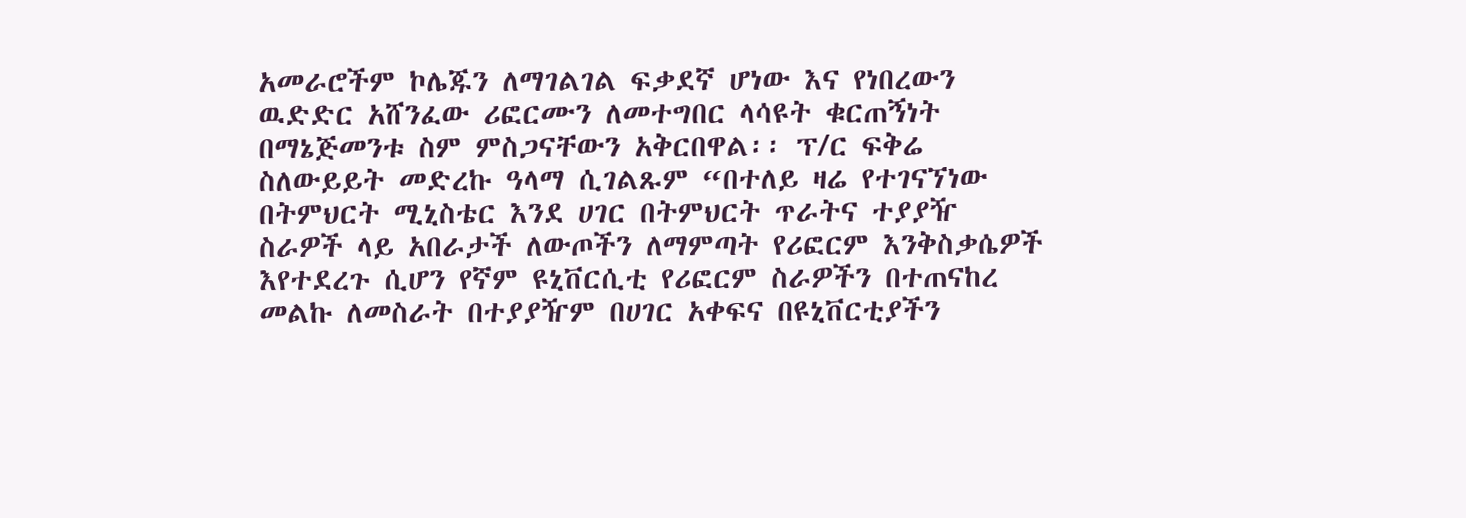አመራሮችም ኮሌጁን ለማገልገል ፍቃደኛ ሆነው እና የነበረውን ዉድድር አሸንፈው ሪፎርሙን ለመተግበር ላሳዩት ቁርጠኝነት በማኔጅመንቱ ስም ምስጋናቸውን አቅርበዋል፡፡ ፕ/ር ፍቅሬ ስለውይይት መድረኩ ዓላማ ሲገልጹም “በተለይ ዛሬ የተገናኘነው በትምህርት ሚኒስቴር እንደ ሀገር በትምህርት ጥራትና ተያያዥ ስራዎች ላይ አበራታች ለውጦችን ለማምጣት የሪፎርም እንቅስቃሴዎች እየተደረጉ ሲሆን የኛም ዩኒቨርሲቲ የሪፎርም ስራዎችን በተጠናከረ መልኩ ለመስራት በተያያዥም በሀገር አቀፍና በዩኒቨርቲያችን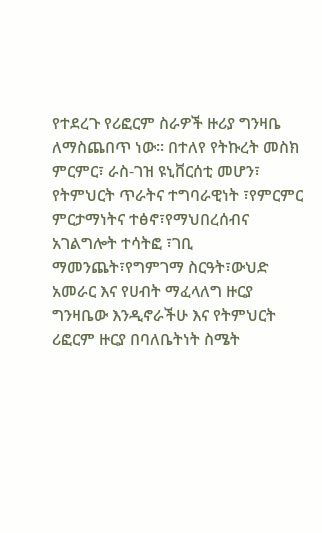የተደረጉ የሪፎርም ስራዎች ዙሪያ ግንዛቤ ለማስጨበጥ ነው፡፡ በተለየ የትኩረት መስክ ምርምር፣ ራስ-ገዝ ዩኒቨርሰቲ መሆን፣ የትምህርት ጥራትና ተግባራዊነት ፣የምርምር ምርታማነትና ተፅኖ፣የማህበረሰብና አገልግሎት ተሳትፎ ፣ገቢ ማመንጨት፣የግምገማ ስርዓት፣ውህድ አመራር እና የሀብት ማፈላለግ ዙርያ ግንዛቤው እንዲኖራችሁ እና የትምህርት ሪፎርም ዙርያ በባለቤትነት ስሜት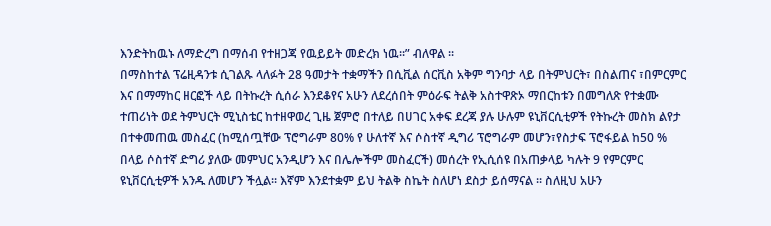እንድትከዉኑ ለማድረግ በማሰብ የተዘጋጃ የዉይይት መድረክ ነዉ፡፡” ብለዋል ፡፡
በማስከተል ፕሬዚዳንቱ ሲገልጹ ላለፉት 28 ዓመታት ተቋማችን በሲቪል ሰርቪስ አቅም ግንባታ ላይ በትምህርት፣ በስልጠና ፣በምርምር እና በማማከር ዘርፎች ላይ በትኩረት ሲሰራ እንደቆየና አሁን ለደረሰበት ምዕራፍ ትልቅ አስተዋጽኦ ማበርከቱን በመግለጽ የተቋሙ ተጠሪነት ወደ ትምህርት ሚኒስቴር ከተዘዋወረ ጊዜ ጀምሮ በተለይ በሀገር አቀፍ ደረጃ ያሉ ሁሉም ዩኒቨርሲቲዎች የትኩረት መስክ ልየታ በተቀመጠዉ መስፈር (ከሚሰጧቸው ፕሮግራም 80% የ ሁለተኛ እና ሶስተኛ ዲግሪ ፕሮግራም መሆን፣የስታፍ ፕሮፋይል ከ50 % በላይ ሶስተኛ ድግሪ ያለው መምህር አንዲሆን እና በሌሎችም መስፈርች) መሰረት የኢሲሰዩ በአጠቃላይ ካሉት 9 የምርምር ዩኒቨርሲቲዎች አንዱ ለመሆን ችሏል፡፡ እኛም እንደተቋም ይህ ትልቅ ስኬት ስለሆነ ደስታ ይሰማናል ፡፡ ስለዚህ አሁን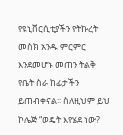የዩኒቨርሲቲያችን የትኩረት መስክ አንዱ ምርምር እንደመሆኑ መጠን ትልቅ የቤት ስራ ከፊታችን ይጠብቀናል፡፡ ስለዚህም ይህ ኮሌጅ “ወዴት እየሄደ ነው?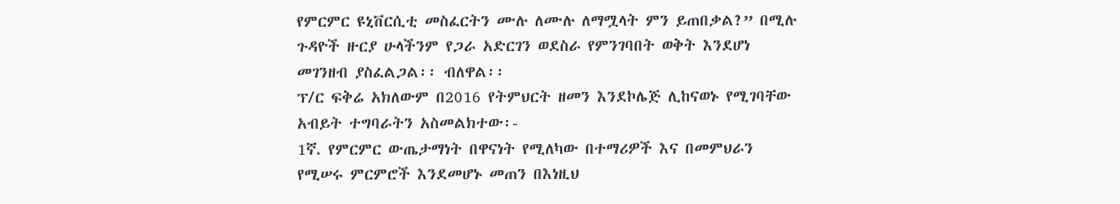የምርምር ዩኒቨርሲቲ መስፈርትን ሙሉ ለሙሉ ለማሟላት ምን ይጠበቃል?” በሚሉ ጉዳዮች ዙርያ ሁላችንም የጋራ አድርገን ወደስራ የምንገባበት ወቅት እንደሆነ መገንዘብ ያስፈልጋል፡፡ ብለዋል፡፡
ፕ/ር ፍቅሬ አክለውም በ2016 የትምህርት ዘመን እንደኮሌጅ ሊከናወኑ የሚገባቸው አብይት ተግባራትን አስመልክተው፡-
1ኛ. የምርምር ውጤታማነት በዋናነት የሚለካው በተማሪዎች እና በመምህራን የሚሠሩ ምርምሮች እንደመሆኑ መጠን በእነዚህ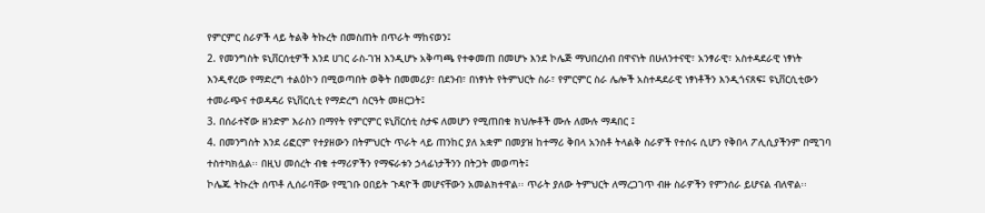የምርምር ስራዎች ላይ ትልቅ ትኩረት በመስጠት በጥራት ማከናወን፤
2. የመንግስት ዩኒቨርሰቲዎች እንደ ሀገር ራስ-ገዝ እንዲሆኑ አቅጣጫ የተቀመጠ በመሆኑ እንደ ኮሌጅ ማህበረሰብ በዋናነት በሁለንተናዊ፣ አንፃራዊ፣ አስተዳደራዊ ነፃነት እንዲኖረው የማድረግ ተልዕኮን በሚወጣበት ወቅት በመመሪያ፣ በደንብ፣ በነፃነት የትምህርት ስራ፣ የምርምር ስራ ሌሎች አስተዳደራዊ ነፃነቶችን እንዲጎናጸፍ፤ ዩኒቨርሲቲውን ተመራጭና ተወዳዳሪ ዩኒቨርሲቲ የማድረግ ስርዓት መዘርጋት፤
3. በሰራተኛው ዘንድም እራስን በማየት የምርምር ዩኒቨርሰቲ ስታፍ ለመሆን የሚጠበቁ ክህሎቶች ሙሉ ለሙሉ ማዳበር ፤
4. በመንግስት እንደ ሪፎርም የተያዘውን በትምህርት ጥራት ላይ ጠንከር ያለ አቋም በመያዝ ከተማሪ ቅበላ አንስቶ ትላልቅ ስራዎች የተሰሩ ሲሆን የቅበላ ፖሊሲያችንም በሚገባ ተስተካክሏል፡፡ በዚህ መሰረት ብቁ ተማሪዎችን የማፍራቱን ኃላፊነታችንን በትጋት መወጣት፤
ኮሌጁ ትኩረት ሰጥቶ ሊሰራባቸው የሚገቡ ዐበይት ጉዳዮች መሆናቸውን አመልክተዋል፡፡ ጥራት ያለው ትምህርት ለማረጋገጥ ብዙ ስራዎችን የምንሰራ ይሆናል ብለዋል፡፡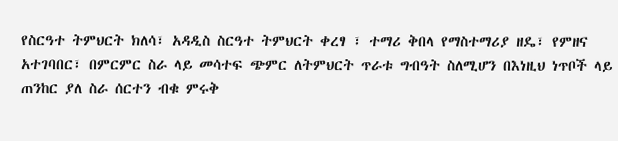የስርዓተ ትምህርት ክለሳ፣ አዳዲስ ስርዓተ ትምህርት ቀረፃ ፣ ተማሪ ቅበላ የማስተማሪያ ዘዴ፣ የምዘና አተገባበር፣ በምርምር ስራ ላይ መሳተፍ ጭምር ለትምህርት ጥራቱ ግብዓት ስለሚሆን በእነዚህ ነጥቦች ላይ ጠንከር ያለ ስራ ሰርተን ብቁ ምሩቅ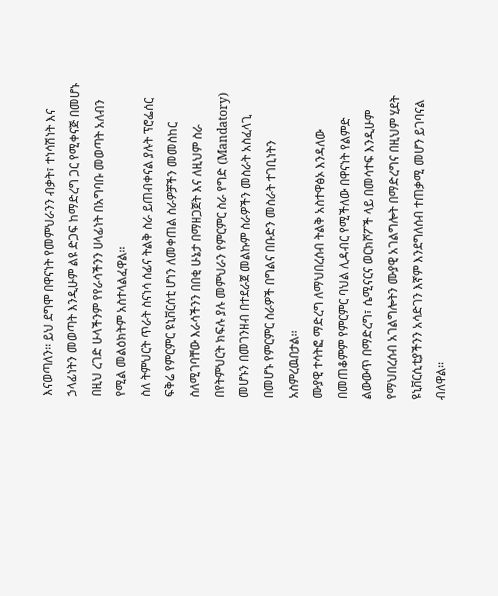እናወጣለን፡፡ ይህ ደግሞ በዋናነት የመምህራንን ብቃት፣ ተነሳሽነት እና ኃላፊነትን መወጣት እንዲሁም ልዩ ድጋፍ ከማድረግ ጋር የሚቀናጅ በመሆኑ በዚህ ረገድ ሁላችንም የየራሳችንን ሀላፊነት በአግባቡ መወጣት አለብን የሚል መልዕክትም አስተላልፈዋል፡፡
ስለ ትምህርት ጥራት ስናነሳ ሰፊና ትልቅ ስራ ይጠብቀናል ያሉት ፕሮፌሰር ፍቅሬ የምርምር ዩኒቨርሰቲ ሆነን ለመቀጠል ስራዎቻችን መመስከር ስለሚገባቸው እራሳችንን በበቂ ሁኔታ በማዘጋጀት እና ለዚህም ስራ በየትምህርት ክፍሉ ያሉ መምህራን የምርምር ስራ የግድ (Mandatory) መሆኑን በመገንዘብ በተደራጀ መልኩም ስራዎችን መስራት አስፈላጊ በመሆኑ የምርምር ስራዎች በግልና በቡድን መስራት ተገቢነትን አስምረዉበታል፡፡
ሙያዊ ተሳትፎ ማድረግ ለማህበረሰብ ትልቅ አስተዋፅኦ እንዳለው በመጠቆምም የምርምር ባህል ሊዳብር የሚችለው በዋናነት የልምድ ልውውጥ በማድረግ፣ ሴሚናርና ወርክሾፖች ላይ በመሳተፍ እንዲሁም የማህበረሰብ አገልግሎትን ሙያዊ አገልግሎት በማድረግና በዚህም ሂደት ዩኒቨርሲቲያችንን አሳድገን እኛም እንደግለሰብ ተጠቃሚ መሆን ይገባናል ብለዋል፡፡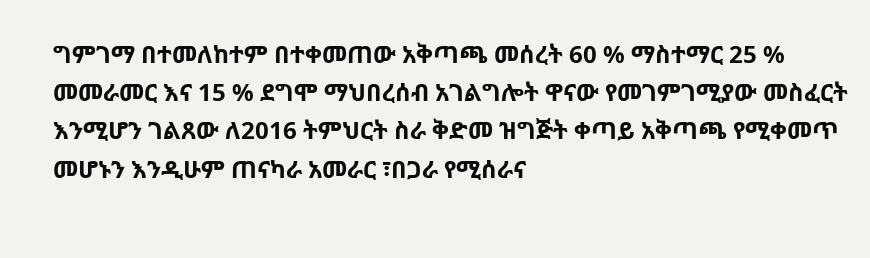ግምገማ በተመለከተም በተቀመጠው አቅጣጫ መሰረት 60 % ማስተማር 25 % መመራመር እና 15 % ደግሞ ማህበረሰብ አገልግሎት ዋናው የመገምገሚያው መስፈርት እንሚሆን ገልጸው ለ2016 ትምህርት ስራ ቅድመ ዝግጅት ቀጣይ አቅጣጫ የሚቀመጥ መሆኑን እንዲሁም ጠናካራ አመራር ፣በጋራ የሚሰራና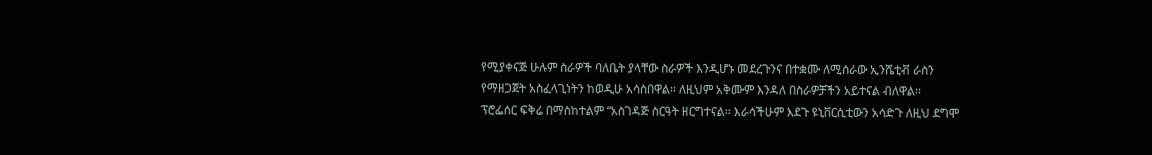የሚያቀናጅ ሁሉም ስራዎች ባለቤት ያላቸው ስራዎች እንዲሆኑ መደረጉንና በተቋሙ ለሚሰራው ኢንሼቲቭ ራስን የማዘጋጀት አስፈላጊነትን ከወዲሁ አሳስበዋል፡፡ ለዚህም አቅሙም እንዳለ በስራዎቻችን አይተናል ብለዋል፡፡
ፕሮፌሰር ፍቅሬ በማስከተልም “አስገዳጅ ስርዓት ዘርግተናል፡፡ እራሳችሁም እደጉ ዩኒቨርሲቲውን አሳድጉ ለዚህ ደግሞ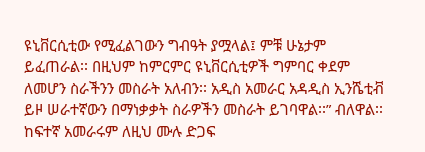ዩኒቨርሲቲው የሚፈልገውን ግብዓት ያሟላል፤ ምቹ ሁኔታም ይፈጠራል፡፡ በዚህም ከምርምር ዩኒቨርሲቲዎች ግምባር ቀደም ለመሆን ስራችንን መስራት አለብን፡፡ አዲስ አመራር አዳዲስ ኢንሼቲቭ ይዞ ሠራተኛውን በማነቃቃት ስራዎችን መስራት ይገባዋል፡፡” ብለዋል፡፡ ከፍተኛ አመራሩም ለዚህ ሙሉ ድጋፍ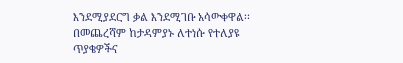እንደሚያደርግ ቃል እንደሚገቡ አሳውቀዋል፡፡
በመጨረሻም ከታዳምያኑ ለተነሱ የተለያዩ ጥያቄዎችና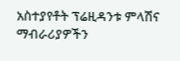አስተያየቶት ፕሬዚዳንቱ ምላሽና ማብራሪያዎችን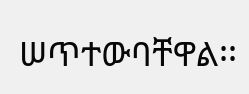ሠጥተውባቸዋል፡፡